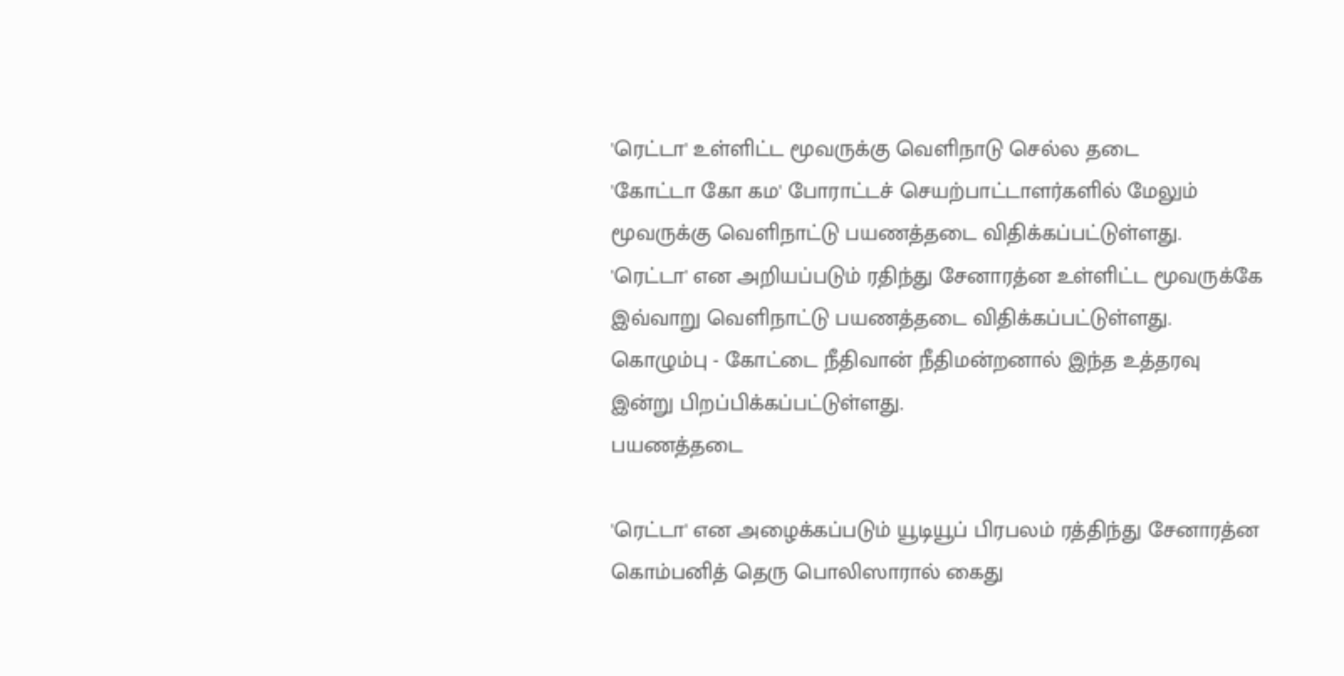'ரெட்டா' உள்ளிட்ட மூவருக்கு வெளிநாடு செல்ல தடை
'கோட்டா கோ கம' போராட்டச் செயற்பாட்டாளர்களில் மேலும் மூவருக்கு வெளிநாட்டு பயணத்தடை விதிக்கப்பட்டுள்ளது.
'ரெட்டா' என அறியப்படும் ரதிந்து சேனாரத்ன உள்ளிட்ட மூவருக்கே இவ்வாறு வெளிநாட்டு பயணத்தடை விதிக்கப்பட்டுள்ளது.
கொழும்பு - கோட்டை நீதிவான் நீதிமன்றனால் இந்த உத்தரவு இன்று பிறப்பிக்கப்பட்டுள்ளது.
பயணத்தடை

'ரெட்டா' என அழைக்கப்படும் யூடியூப் பிரபலம் ரத்திந்து சேனாரத்ன கொம்பனித் தெரு பொலிஸாரால் கைது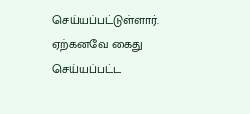செய்யப்பட்டுள்ளார்.
ஏற்கனவே கைது செய்யப்பட்ட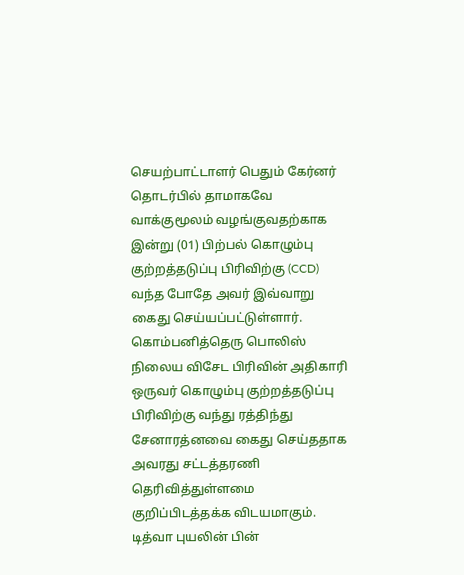செயற்பாட்டாளர் பெதும் கேர்னர் தொடர்பில் தாமாகவே வாக்குமூலம் வழங்குவதற்காக இன்று (01) பிற்பல் கொழும்பு குற்றத்தடுப்பு பிரிவிற்கு (CCD) வந்த போதே அவர் இவ்வாறு கைது செய்யப்பட்டுள்ளார்.
கொம்பனித்தெரு பொலிஸ் நிலைய விசேட பிரிவின் அதிகாரி ஒருவர் கொழும்பு குற்றத்தடுப்பு பிரிவிற்கு வந்து ரத்திந்து சேனாரத்னவை கைது செய்ததாக அவரது சட்டத்தரணி தெரிவித்துள்ளமை குறிப்பிடத்தக்க விடயமாகும்.
டித்வா புயலின் பின்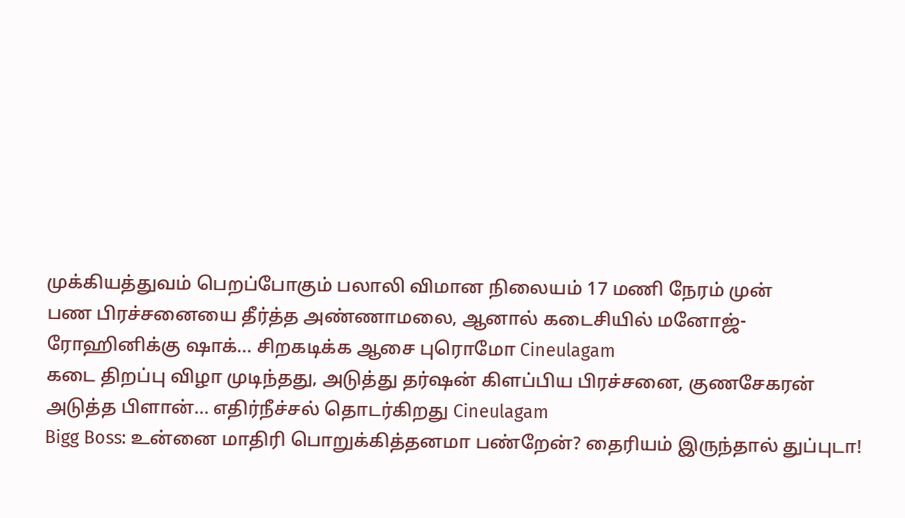முக்கியத்துவம் பெறப்போகும் பலாலி விமான நிலையம் 17 மணி நேரம் முன்
பண பிரச்சனையை தீர்த்த அண்ணாமலை, ஆனால் கடைசியில் மனோஜ்-ரோஹினிக்கு ஷாக்... சிறகடிக்க ஆசை புரொமோ Cineulagam
கடை திறப்பு விழா முடிந்தது, அடுத்து தர்ஷன் கிளப்பிய பிரச்சனை, குணசேகரன் அடுத்த பிளான்... எதிர்நீச்சல் தொடர்கிறது Cineulagam
Bigg Boss: உன்னை மாதிரி பொறுக்கித்தனமா பண்றேன்? தைரியம் இருந்தால் துப்புடா!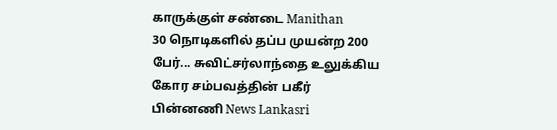காருக்குள் சண்டை Manithan
30 நொடிகளில் தப்ப முயன்ற 200 பேர்... சுவிட்சர்லாந்தை உலுக்கிய கோர சம்பவத்தின் பகீர் பின்னணி News Lankasri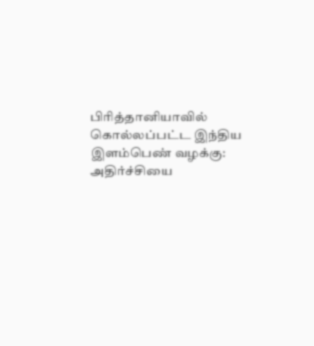பிரித்தானியாவில் கொல்லப்பட்ட இந்திய இளம்பெண் வழக்கு: அதிர்ச்சியை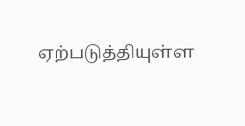ஏற்படுத்தியுள்ள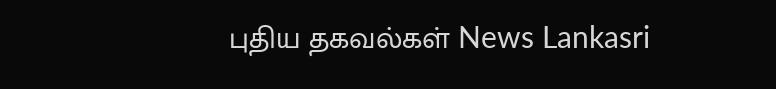புதிய தகவல்கள் News Lankasri